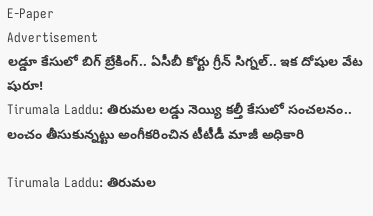E-Paper
Advertisement
లడ్డూ కేసులో బిగ్ బ్రేకింగ్.. ఏసీబీ కోర్టు గ్రీన్ సిగ్నల్.. ఇక దోషుల వేట షురూ!
Tirumala Laddu: తిరుమల లడ్డు నెయ్యి కల్తీ కేసులో సంచలనం.. లంచం తీసుకున్నట్టు అంగీకరించిన టీటీడీ మాజీ అధికారి

Tirumala Laddu: తిరుమల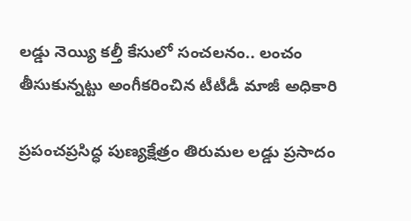లడ్డు నెయ్యి కల్తీ కేసులో సంచలనం.. లంచం తీసుకున్నట్టు అంగీకరించిన టీటీడీ మాజీ అధికారి

ప్రపంచప్రసిద్ధ పుణ్యక్షేత్రం తిరుమల లడ్డు ప్రసాదం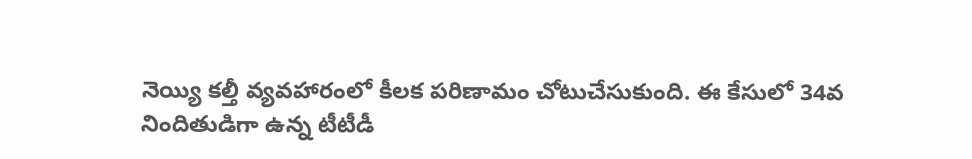నెయ్యి కల్తీ వ్యవహారంలో కీలక పరిణామం చోటుచేసుకుంది. ఈ కేసులో 34వ నిందితుడిగా ఉన్న టీటీడీ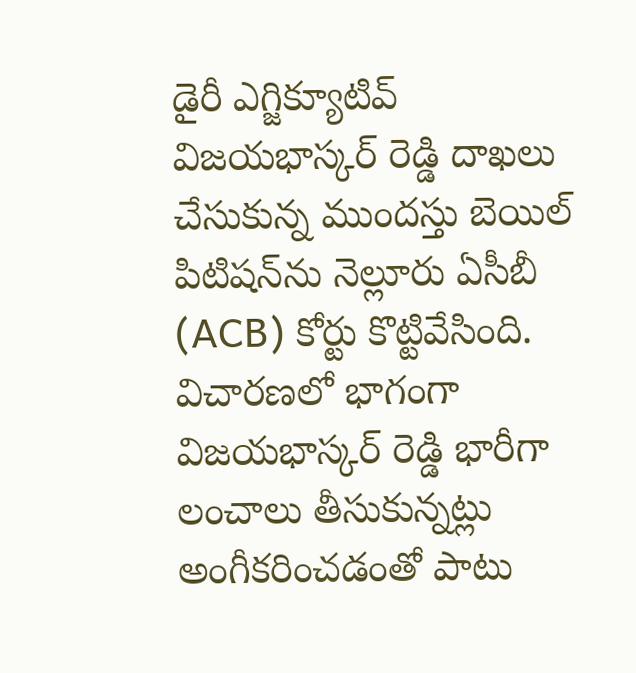డైరీ ఎగ్జిక్యూటివ్ విజయభాస్కర్ రెడ్డి దాఖలు చేసుకున్న ముందస్తు బెయిల్ పిటిషన్‌ను నెల్లూరు ఏసీబీ (ACB) కోర్టు కొట్టివేసింది. విచారణలో భాగంగా విజయభాస్కర్ రెడ్డి భారీగా లంచాలు తీసుకున్నట్లు అంగీకరించడంతో పాటు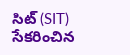సిట్ (SIT) సేకరించిన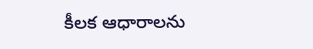కీలక ఆధారాలను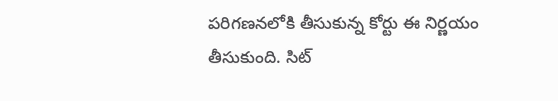పరిగణనలోకి తీసుకున్న కోర్టు ఈ నిర్ణయం తీసుకుంది. సిట్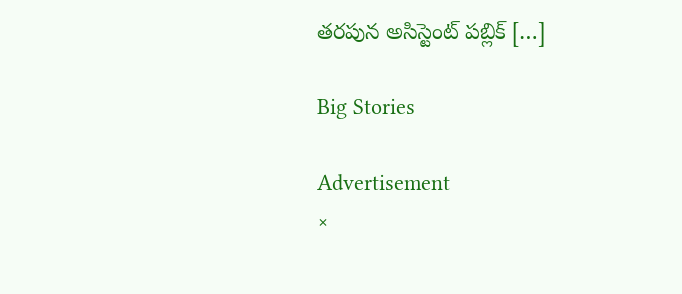తరపున అసిస్టెంట్ పబ్లిక్ […]

Big Stories

Advertisement
×